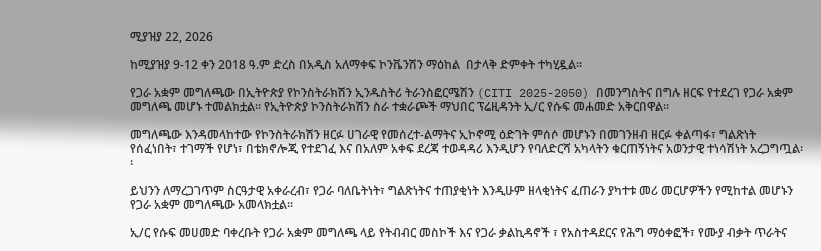ሚያዝያ 22, 2026

ከሚያዝያ 9-12 ቀን 2018 ዓ.ም ድረስ በአዲስ አለማቀፍ ኮንቬንሽን ማዕከል  በታላቅ ድምቀት ተካሂዷል፡፡

የጋራ አቋም መግለጫው በኢትዮጵያ የኮንስትራክሽን ኢንዱስትሪ ትራንስፎርሜሽን (CITI 2025-2050) በመንግስትና በግሉ ዘርፍ የተደረገ የጋራ አቋም መግለጫ መሆኑ ተመልክቷል፡፡ የኢትዮጵያ ኮንስትራክሽን ስራ ተቋራጮች ማህበር ፕሬዚዳንት ኢ/ር የሱፍ መሐመድ አቅርበዋል፡፡

መግለጫው እንዳመላከተው የኮንስትራክሽን ዘርፉ ሀገራዊ የመሰረተ-ልማትና ኢኮኖሚ ዕድገት ምሰሶ መሆኑን በመገንዘብ ዘርፉ ቀልጣፋ፣ ግልጽነት የሰፈነበት፣ ተገማች የሆነ፣ በቴክኖሎጂ የተደገፈ እና በአለም አቀፍ ደረጃ ተወዳዳሪ እንዲሆን የባለድርሻ አካላትን ቁርጠኝነትና አወንታዊ ተነሳሽነት አረጋግጧል፡፡

ይህንን ለማረጋገጥም ስርዓታዊ አቀራረብ፣ የጋራ ባለቤትነት፣ ግልጽነትና ተጠያቂነት እንዲሁም ዘላቂነትና ፈጠራን ያካተቱ መሪ መርሆዎችን የሚከተል መሆኑን የጋራ አቋም መግለጫው አመላክቷል፡፡

ኢ/ር የሱፍ መሀመድ ባቀረቡት የጋራ አቋም መግለጫ ላይ የትብብር መስኮች እና የጋራ ቃልኪዳኖች ፣ የአስተዳደርና የሕግ ማዕቀፎች፣ የሙያ ብቃት ጥራትና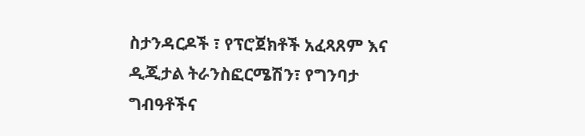ስታንዳርዶች ፣ የፕሮጀክቶች አፈጻጸም እና ዲጂታል ትራንስፎርሜሽን፣ የግንባታ ግብዓቶችና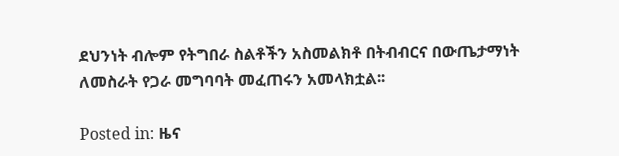ደህንነት ብሎም የትግበራ ስልቶችን አስመልክቶ በትብብርና በውጤታማነት ለመስራት የጋራ መግባባት መፈጠሩን አመላክቷል፡፡

Posted in: ዜና